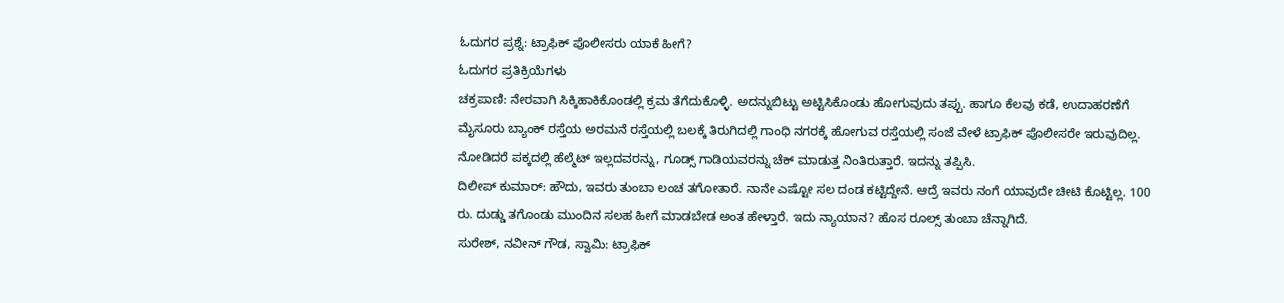ಓದುಗರ ಪ್ರಶ್ನೆ: ಟ್ರಾಫಿಕ್ ಪೊಲೀಸರು ಯಾಕೆ ಹೀಗೆ?
ಓದುಗರ ಪ್ರತಿಕ್ರಿಯೆಗಳು
ಚಕ್ರಪಾಣಿ: ನೇರವಾಗಿ ಸಿಕ್ಕಿಹಾಕಿಕೊಂಡಲ್ಲಿ ಕ್ರಮ ತೆಗೆದುಕೊಳ್ಳಿ. ಅದನ್ನುಬಿಟ್ಟು ಅಟ್ಟಿಸಿಕೊಂಡು ಹೋಗುವುದು ತಪ್ಪು. ಹಾಗೂ ಕೆಲವು ಕಡೆ, ಉದಾಹರಣೆಗೆ ಮೈಸೂರು ಬ್ಯಾಂಕ್ ರಸ್ತೆಯ ಅರಮನೆ ರಸ್ತೆಯಲ್ಲಿ ಬಲಕ್ಕೆ ತಿರುಗಿದಲ್ಲಿ ಗಾಂಧಿ ನಗರಕ್ಕೆ ಹೋಗುವ ರಸ್ತೆಯಲ್ಲಿ ಸಂಜೆ ವೇಳೆ ಟ್ರಾಫಿಕ್ ಪೊಲೀಸರೇ ಇರುವುದಿಲ್ಲ. ನೋಡಿದರೆ ಪಕ್ಕದಲ್ಲಿ ಹೆಲ್ಮೆಟ್ ಇಲ್ಲದವರನ್ನು, ಗೂಡ್ಸ್ ಗಾಡಿಯವರನ್ನು ಚೆಕ್ ಮಾಡುತ್ತ ನಿಂತಿರುತ್ತಾರೆ. ಇದನ್ನು ತಪ್ಪಿಸಿ.
ದಿಲೀಪ್ ಕುಮಾರ್: ಹೌದು, ಇವರು ತುಂಬಾ ಲಂಚ ತಗೋತಾರೆ. ನಾನೇ ಎಷ್ಟೋ ಸಲ ದಂಡ ಕಟ್ಟಿದ್ದೇನೆ. ಆದ್ರೆ ಇವರು ನಂಗೆ ಯಾವುದೇ ಚೀಟಿ ಕೊಟ್ಟಿಲ್ಲ. 100 ರು. ದುಡ್ಡು ತಗೊಂಡು ಮುಂದಿನ ಸಲಹ ಹೀಗೆ ಮಾಡಬೇಡ ಅಂತ ಹೇಳ್ತಾರೆ. ಇದು ನ್ಯಾಯಾನ? ಹೊಸ ರೂಲ್ಸ್ ತುಂಬಾ ಚೆನ್ನಾಗಿದೆ.
ಸುರೇಶ್, ನವೀನ್ ಗೌಡ, ಸ್ವಾಮಿ: ಟ್ರಾಫಿಕ್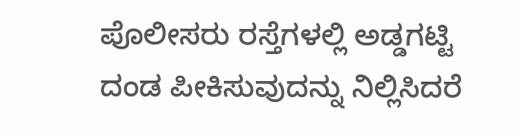ಪೊಲೀಸರು ರಸ್ತೆಗಳಲ್ಲಿ ಅಡ್ಡಗಟ್ಟಿ ದಂಡ ಪೀಕಿಸುವುದನ್ನು ನಿಲ್ಲಿಸಿದರೆ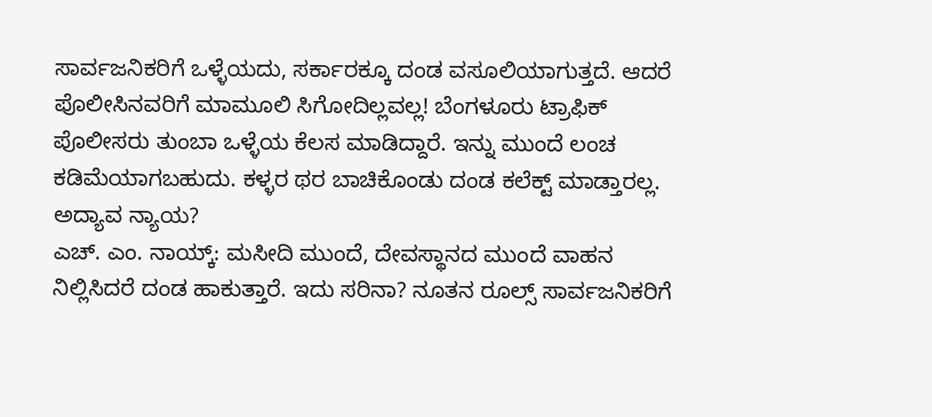ಸಾರ್ವಜನಿಕರಿಗೆ ಒಳ್ಳೆಯದು, ಸರ್ಕಾರಕ್ಕೂ ದಂಡ ವಸೂಲಿಯಾಗುತ್ತದೆ. ಆದರೆ ಪೊಲೀಸಿನವರಿಗೆ ಮಾಮೂಲಿ ಸಿಗೋದಿಲ್ಲವಲ್ಲ! ಬೆಂಗಳೂರು ಟ್ರಾಫಿಕ್ ಪೊಲೀಸರು ತುಂಬಾ ಒಳ್ಳೆಯ ಕೆಲಸ ಮಾಡಿದ್ದಾರೆ. ಇನ್ನು ಮುಂದೆ ಲಂಚ ಕಡಿಮೆಯಾಗಬಹುದು. ಕಳ್ಳರ ಥರ ಬಾಚಿಕೊಂಡು ದಂಡ ಕಲೆಕ್ಟ್ ಮಾಡ್ತಾರಲ್ಲ. ಅದ್ಯಾವ ನ್ಯಾಯ?
ಎಚ್. ಎಂ. ನಾಯ್ಕ್: ಮಸೀದಿ ಮುಂದೆ, ದೇವಸ್ಥಾನದ ಮುಂದೆ ವಾಹನ ನಿಲ್ಲಿಸಿದರೆ ದಂಡ ಹಾಕುತ್ತಾರೆ. ಇದು ಸರಿನಾ? ನೂತನ ರೂಲ್ಸ್ ಸಾರ್ವಜನಿಕರಿಗೆ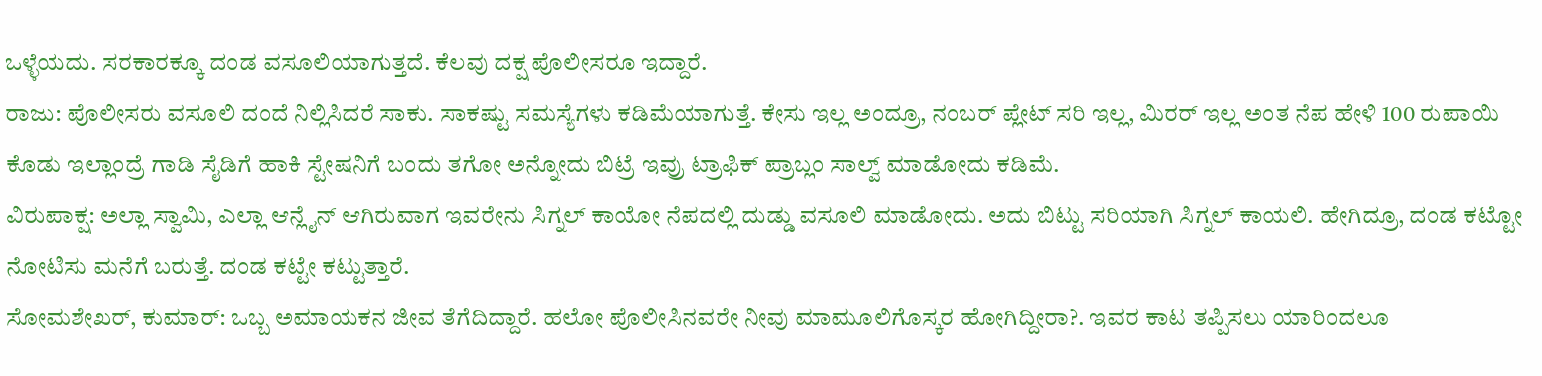ಒಳ್ಳೆಯದು. ಸರಕಾರಕ್ಕೂ ದಂಡ ವಸೂಲಿಯಾಗುತ್ತದೆ. ಕೆಲವು ದಕ್ಷ ಪೊಲೀಸರೂ ಇದ್ದಾರೆ.
ರಾಜು: ಪೊಲೀಸರು ವಸೂಲಿ ದಂದೆ ನಿಲ್ಲಿಸಿದರೆ ಸಾಕು. ಸಾಕಷ್ಟು ಸಮಸ್ಯೆಗಳು ಕಡಿಮೆಯಾಗುತ್ತೆ. ಕೇಸು ಇಲ್ಲ ಅಂದ್ರೂ, ನಂಬರ್ ಪ್ಲೇಟ್ ಸರಿ ಇಲ್ಲ, ಮಿರರ್ ಇಲ್ಲ ಅಂತ ನೆಪ ಹೇಳಿ 100 ರುಪಾಯಿ ಕೊಡು ಇಲ್ಲಾಂದ್ರೆ ಗಾಡಿ ಸೈಡಿಗೆ ಹಾಕಿ ಸ್ಟೇಷನಿಗೆ ಬಂದು ತಗೋ ಅನ್ನೋದು ಬಿಟ್ರೆ ಇವ್ರು ಟ್ರಾಫಿಕ್ ಪ್ರಾಬ್ಲಂ ಸಾಲ್ವ್ ಮಾಡೋದು ಕಡಿಮೆ.
ವಿರುಪಾಕ್ಷ: ಅಲ್ಲಾ ಸ್ವಾಮಿ, ಎಲ್ಲಾ ಆನ್ಲೈನ್ ಆಗಿರುವಾಗ ಇವರೇನು ಸಿಗ್ನಲ್ ಕಾಯೋ ನೆಪದಲ್ಲಿ ದುಡ್ಡು ವಸೂಲಿ ಮಾಡೋದು. ಅದು ಬಿಟ್ಟು ಸರಿಯಾಗಿ ಸಿಗ್ನಲ್ ಕಾಯಲಿ. ಹೇಗಿದ್ರೂ, ದಂಡ ಕಟ್ಟೋ ನೋಟಿಸು ಮನೆಗೆ ಬರುತ್ತೆ. ದಂಡ ಕಟ್ಟೇ ಕಟ್ಟುತ್ತಾರೆ.
ಸೋಮಶೇಖರ್, ಕುಮಾರ್: ಒಬ್ಬ ಅಮಾಯಕನ ಜೀವ ತೆಗೆದಿದ್ದಾರೆ. ಹಲೋ ಪೊಲೀಸಿನವರೇ ನೀವು ಮಾಮೂಲಿಗೊಸ್ಕರ ಹೋಗಿದ್ದೀರಾ?. ಇವರ ಕಾಟ ತಪ್ಪಿಸಲು ಯಾರಿಂದಲೂ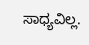ಸಾಧ್ಯವಿಲ್ಲ.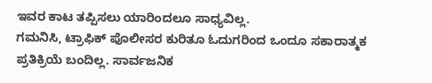ಇವರ ಕಾಟ ತಪ್ಪಿಸಲು ಯಾರಿಂದಲೂ ಸಾಧ್ಯವಿಲ್ಲ.
ಗಮನಿಸಿ, ಟ್ರಾಫಿಕ್ ಪೊಲೀಸರ ಕುರಿತೂ ಓದುಗರಿಂದ ಒಂದೂ ಸಕಾರಾತ್ಮಕ ಪ್ರತಿಕ್ರಿಯೆ ಬಂದಿಲ್ಲ. ಸಾರ್ವಜನಿಕ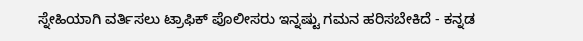ಸ್ನೇಹಿಯಾಗಿ ವರ್ತಿಸಲು ಟ್ರಾಫಿಕ್ ಪೊಲೀಸರು ಇನ್ನಷ್ಟು ಗಮನ ಹರಿಸಬೇಕಿದೆ - ಕನ್ನಡ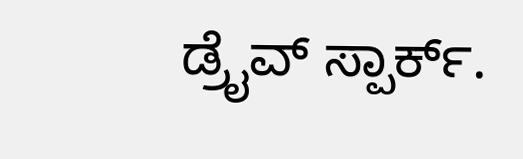ಡ್ರೈವ್ ಸ್ಪಾರ್ಕ್.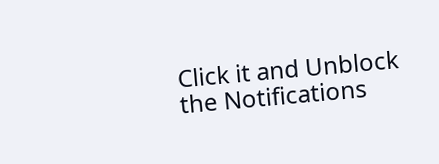Click it and Unblock the Notifications